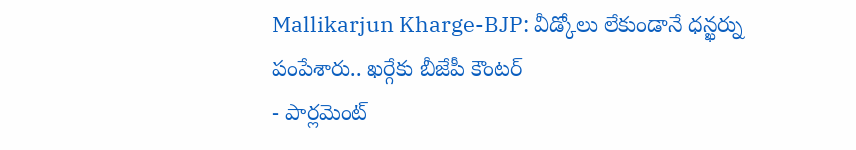Mallikarjun Kharge-BJP: వీడ్కోలు లేకుండానే ధన్ఖర్ను పంపేశారు.. ఖర్గేకు బీజేపీ కౌంటర్
- పార్లమెంట్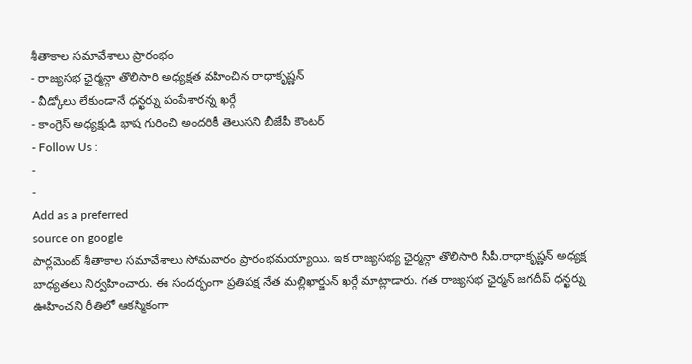శీతాకాల సమావేశాలు ప్రారంభం
- రాజ్యసభ ఛైర్మన్గా తొలిసారి అధ్యక్షత వహించిన రాధాకృష్ణన్
- వీడ్కోలు లేకుండానే ధన్ఖర్ను పంపేశారన్న ఖర్గే
- కాంగ్రెస్ అధ్యక్షుడి భాష గురించి అందరికీ తెలుసని బీజేపీ కౌంటర్
- Follow Us :
-
-
Add as a preferred
source on google
పార్లమెంట్ శీతాకాల సమావేశాలు సోమవారం ప్రారంభమయ్యాయి. ఇక రాజ్యసభ్య ఛైర్మన్గా తొలిసారి సీపీ.రాధాకృష్ణన్ అధ్యక్ష బాధ్యతలు నిర్వహించారు. ఈ సందర్భంగా ప్రతిపక్ష నేత మల్లిఖార్జున్ ఖర్గే మాట్లాడారు. గత రాజ్యసభ ఛైర్మన్ జగదీప్ ధన్ఖర్ను ఊహించని రీతిలో ఆకస్మికంగా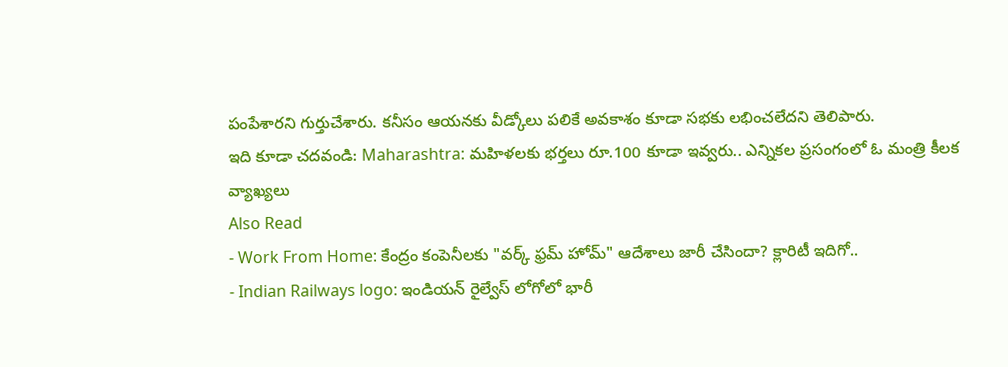పంపేశారని గుర్తుచేశారు. కనీసం ఆయనకు వీడ్కోలు పలికే అవకాశం కూడా సభకు లభించలేదని తెలిపారు.
ఇది కూడా చదవండి: Maharashtra: మహిళలకు భర్తలు రూ.100 కూడా ఇవ్వరు.. ఎన్నికల ప్రసంగంలో ఓ మంత్రి కీలక వ్యాఖ్యలు
Also Read
- Work From Home: కేంద్రం కంపెనీలకు "వర్క్ ఫ్రమ్ హోమ్" ఆదేశాలు జారీ చేసిందా? క్లారిటీ ఇదిగో..
- Indian Railways logo: ఇండియన్ రైల్వేస్ లోగోలో భారీ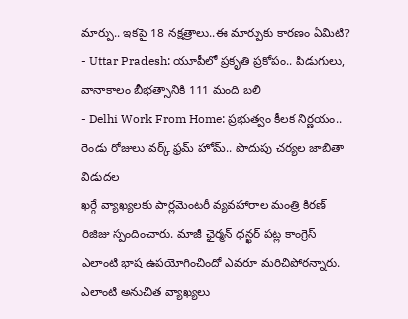మార్పు.. ఇకపై 18 నక్షత్రాలు..ఈ మార్పుకు కారణం ఏమిటి?
- Uttar Pradesh: యూపీలో ప్రకృతి ప్రకోపం.. పిడుగులు, వానాకాలం బీభత్సానికి 111 మంది బలి
- Delhi Work From Home: ప్రభుత్వం కీలక నిర్ణయం.. రెండు రోజులు వర్క్ ఫ్రమ్ హోమ్.. పొదుపు చర్యల జాబితా విడుదల
ఖర్గే వ్యాఖ్యలకు పార్లమెంటరీ వ్యవహారాల మంత్రి కిరణ్ రిజిజు స్పందించారు. మాజీ ఛైర్మన్ ధన్ఖర్ పట్ల కాంగ్రెస్ ఎలాంటి భాష ఉపయోగించిందో ఎవరూ మరిచిపోరన్నారు. ఎలాంటి అనుచిత వ్యాఖ్యలు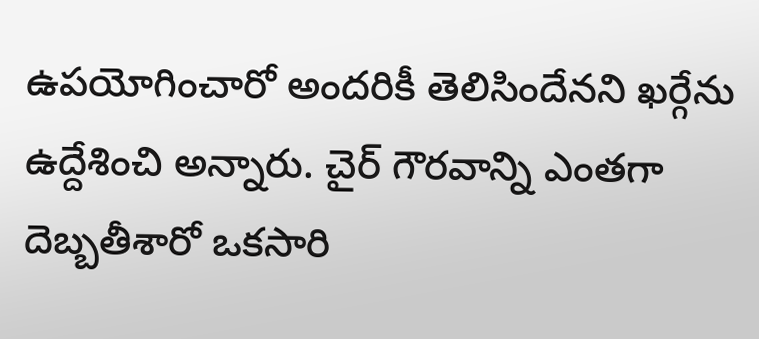ఉపయోగించారో అందరికీ తెలిసిందేనని ఖర్గేను ఉద్దేశించి అన్నారు. చైర్ గౌరవాన్ని ఎంతగా దెబ్బతీశారో ఒకసారి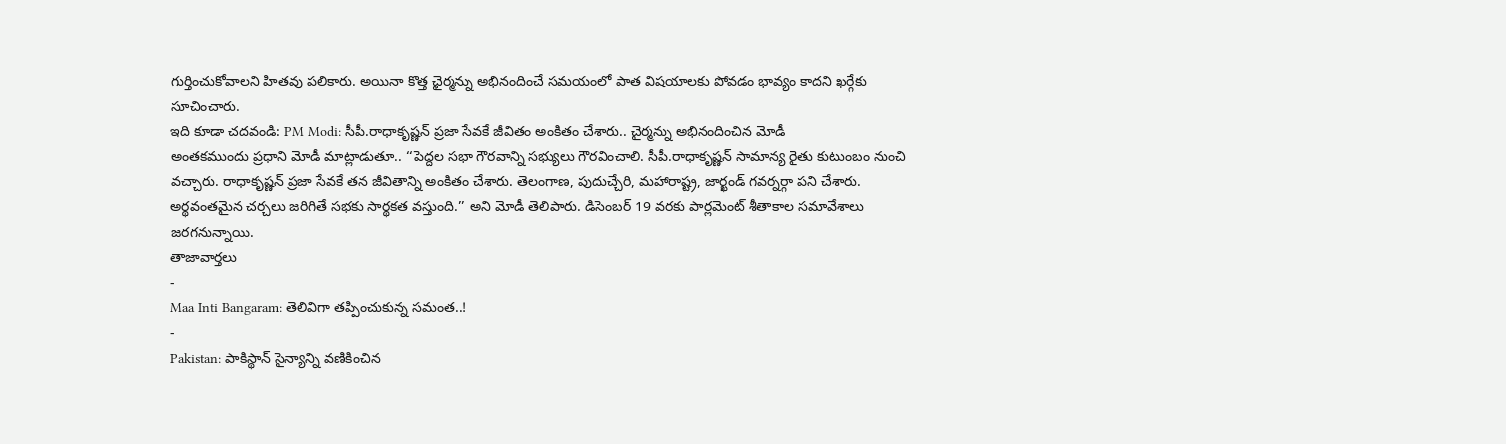గుర్తించుకోవాలని హితవు పలికారు. అయినా కొత్త ఛైర్మన్ను అభినందించే సమయంలో పాత విషయాలకు పోవడం భావ్యం కాదని ఖర్గేకు సూచించారు.
ఇది కూడా చదవండి: PM Modi: సీపీ.రాధాకృష్ణన్ ప్రజా సేవకే జీవితం అంకితం చేశారు.. చైర్మన్ను అభినందించిన మోడీ
అంతకముందు ప్రధాని మోడీ మాట్లాడుతూ.. ‘‘పెద్దల సభా గౌరవాన్ని సభ్యులు గౌరవించాలి. సీపీ.రాధాకృష్ణన్ సామాన్య రైతు కుటుంబం నుంచి వచ్చారు. రాధాకృష్ణన్ ప్రజా సేవకే తన జీవితాన్ని అంకితం చేశారు. తెలంగాణ, పుదుచ్చేరి, మహారాష్ట్ర, జార్ఖండ్ గవర్నర్గా పని చేశారు. అర్థవంతమైన చర్చలు జరిగితే సభకు సార్థకత వస్తుంది.’’ అని మోడీ తెలిపారు. డిసెంబర్ 19 వరకు పార్లమెంట్ శీతాకాల సమావేశాలు జరగనున్నాయి.
తాజావార్తలు
-
Maa Inti Bangaram: తెలివిగా తప్పించుకున్న సమంత..!
-
Pakistan: పాకిస్థాన్ సైన్యాన్ని వణికించిన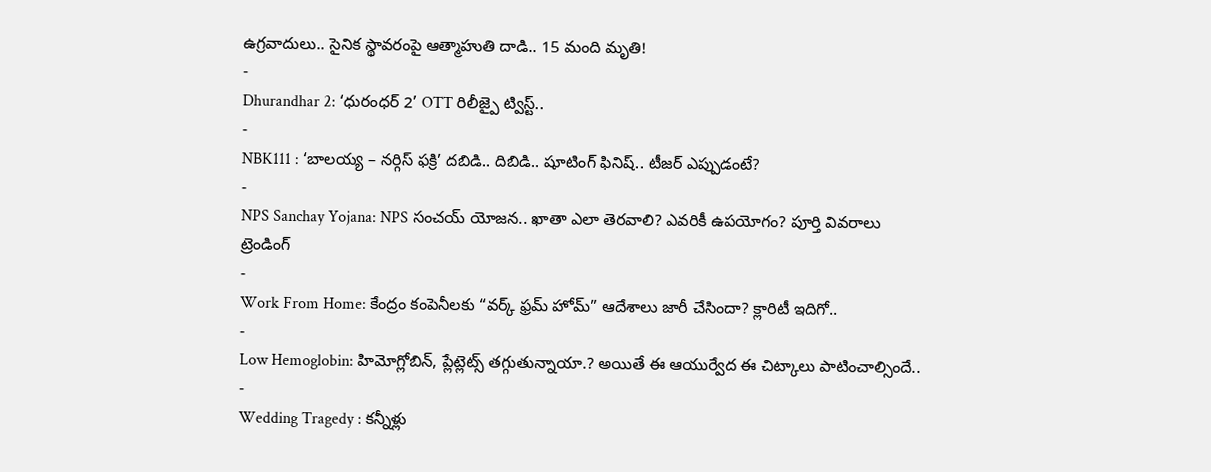ఉగ్రవాదులు.. సైనిక స్థావరంపై ఆత్మాహుతి దాడి.. 15 మంది మృతి!
-
Dhurandhar 2: ‘ధురంధర్ 2’ OTT రిలీజ్పై ట్విస్ట్..
-
NBK111 : ‘బాలయ్య – నర్గిస్ ఫక్రి’ దబిడి.. దిబిడి.. షూటింగ్ ఫినిష్.. టీజర్ ఎప్పుడంటే?
-
NPS Sanchay Yojana: NPS సంచయ్ యోజన.. ఖాతా ఎలా తెరవాలి? ఎవరికీ ఉపయోగం? పూర్తి వివరాలు
ట్రెండింగ్
-
Work From Home: కేంద్రం కంపెనీలకు “వర్క్ ఫ్రమ్ హోమ్” ఆదేశాలు జారీ చేసిందా? క్లారిటీ ఇదిగో..
-
Low Hemoglobin: హిమోగ్లోబిన్, ప్లేట్లెట్స్ తగ్గుతున్నాయా.? అయితే ఈ ఆయుర్వేద ఈ చిట్కాలు పాటించాల్సిందే..
-
Wedding Tragedy : కన్నీళ్లు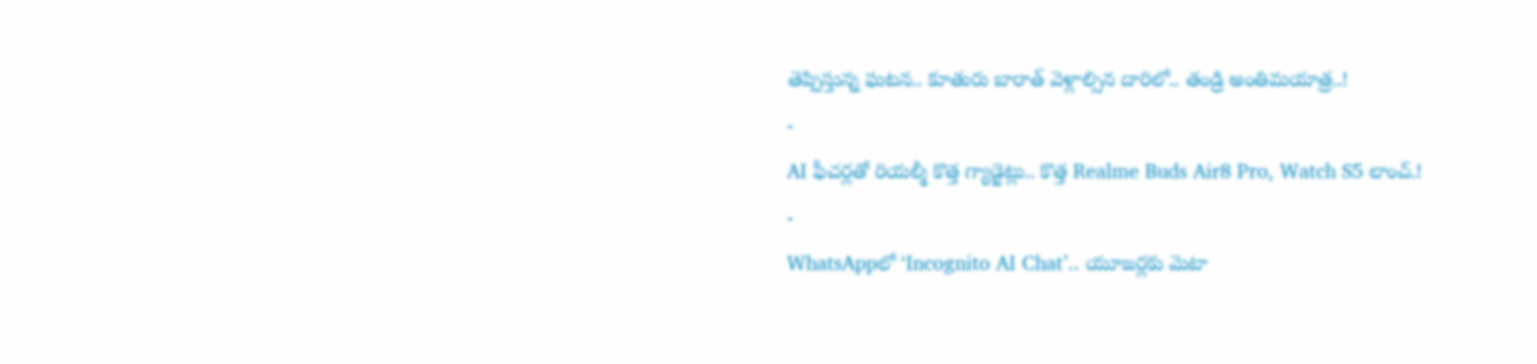తెప్పిస్తున్న ఘటన.. కూతురు బారాత్ వెళ్లాల్సిన దారిలో.. తండ్రి అంతిమయాత్ర..!
-
AI ఫీచర్లతో రియల్మీ కొత్త గ్యాడ్జెట్లు.. కొత్త Realme Buds Air8 Pro, Watch S5 లాంచ్.!
-
WhatsAppలో ‘Incognito AI Chat’.. యూజర్లకు మెటా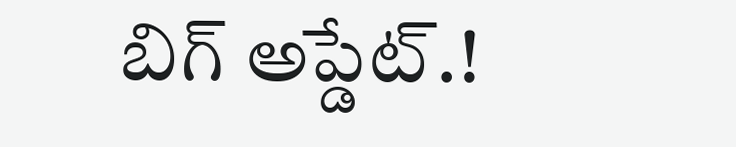బిగ్ అప్డేట్.!